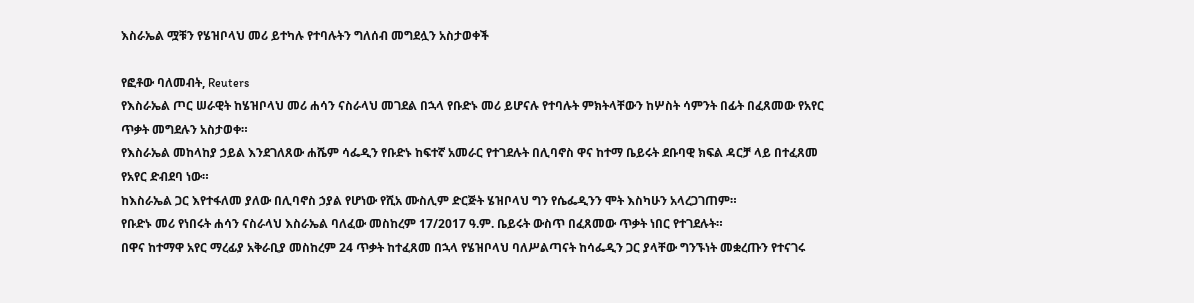እስራኤል ሟቹን የሄዝቦላህ መሪ ይተካሉ የተባሉትን ግለሰብ መግደሏን አስታወቀች

የፎቶው ባለመብት, Reuters
የእስራኤል ጦር ሠራዊት ከሄዝቦላህ መሪ ሐሳን ናስራላህ መገደል በኋላ የቡድኑ መሪ ይሆናሉ የተባሉት ምክትላቸውን ከሦስት ሳምንት በፊት በፈጸመው የአየር ጥቃት መግደሉን አስታወቀ።
የእስራኤል መከላከያ ኃይል እንደገለጸው ሐሼም ሳፌዲን የቡድኑ ከፍተኛ አመራር የተገደሉት በሊባኖስ ዋና ከተማ ቤይሩት ደቡባዊ ክፍል ዳርቻ ላይ በተፈጸመ የአየር ድብደባ ነው።
ከእስራኤል ጋር እየተፋለመ ያለው በሊባኖስ ኃያል የሆነው የሺአ ሙስሊም ድርጅት ሄዝቦላህ ግን የሴፌዲንን ሞት እስካሁን አላረጋገጠም።
የቡድኑ መሪ የነበሩት ሐሳን ናስራላህ እስራኤል ባለፈው መስከረም 17/2017 ዓ.ም. ቤይሩት ውስጥ በፈጸመው ጥቃት ነበር የተገደሉት።
በዋና ከተማዋ አየር ማረፊያ አቅራቢያ መስከረም 24 ጥቃት ከተፈጸመ በኋላ የሄዝቦላህ ባለሥልጣናት ከሳፌዲን ጋር ያላቸው ግንኙነት መቋረጡን የተናገሩ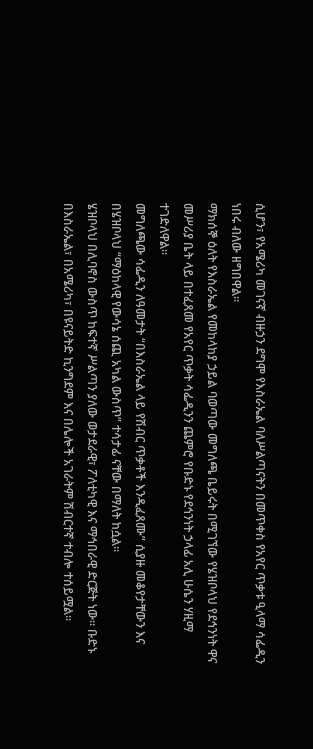ሲሆን፣ የአሜሪካ መገናኛ ብዙኃን ደግሞ የእስራኤል ባለሥልጣናትን በመጥቀስ የአየር ጥቃቱ ዒላማ ሳፌዲን ነበሩ ብለው ዘግበዋል።
ማክሰኞ ዕለት የእስራኤል የመከላከያ ኃይል ባወጣው መግለጫ ቤይሩት በሚገኘው የሄዝቦላህ የደኅንነት ዋና መሥሪያ ቤት ላይ በተፈጸመ የአየር ጥቃት ሳፌዲንን ጨምሮ የቡድኑ የደኅንነት ኃላፊ አሊ ሁሴን ሃዚማ ተገድለዋል።
መግለጫው ሳፌዲን ለዓመታት “በእስራኤል ላይ የሽብር ጥቃቶች እንዲፈጸሙ” ሲያዙ መቆየታቸውን እና በሄዝቦላህ “ማዕከላዊ የውሳኔ ሰጪ አካል ውስጥ” ተሳታፊ ናቸው በማለት ከሷል።
ሄዝቦላህ በሊባኖስ ውስጥ ከፍተኛ ሥልጣን ያለው ወታደራዊ፣ ፖለቲካዊ እና ማኅበራዊ ድርጅት ነው። ቡድኑ በእስራኤል፣ በአሜሪካ፣ በዩናይትድ ኪንግደም እና በሌሎች አገራትም ሽብርተኛ ተብሎ ተሰይሟል።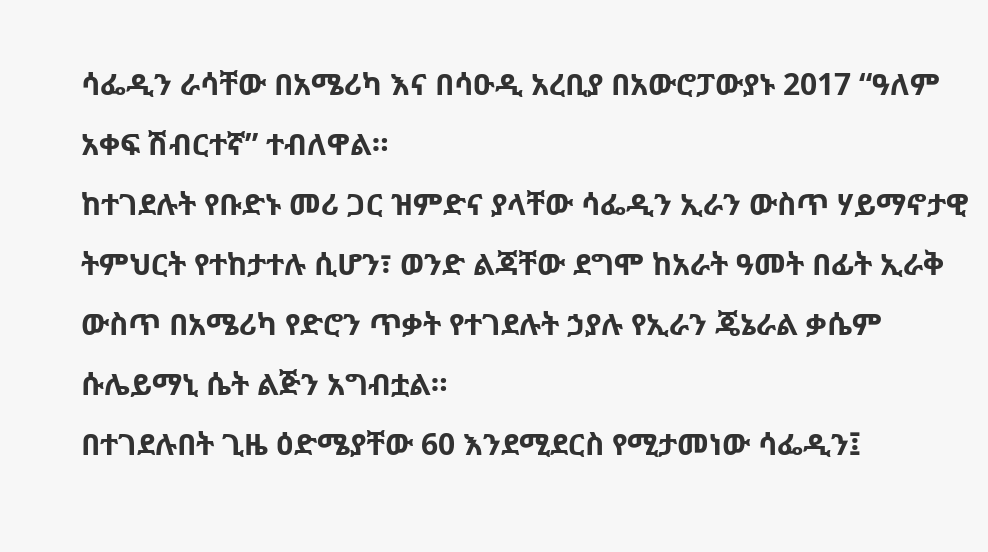ሳፌዲን ራሳቸው በአሜሪካ እና በሳዑዲ አረቢያ በአውሮፓውያኑ 2017 “ዓለም አቀፍ ሽብርተኛ” ተብለዋል።
ከተገደሉት የቡድኑ መሪ ጋር ዝምድና ያላቸው ሳፌዲን ኢራን ውስጥ ሃይማኖታዊ ትምህርት የተከታተሉ ሲሆን፣ ወንድ ልጃቸው ደግሞ ከአራት ዓመት በፊት ኢራቅ ውስጥ በአሜሪካ የድሮን ጥቃት የተገደሉት ኃያሉ የኢራን ጄኔራል ቃሴም ሱሌይማኒ ሴት ልጅን አግብቷል።
በተገደሉበት ጊዜ ዕድሜያቸው 60 እንደሚደርስ የሚታመነው ሳፌዲን፤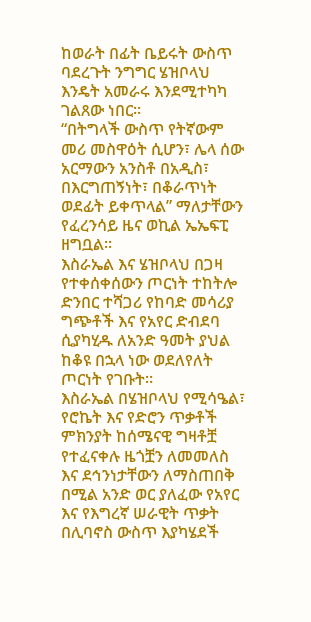ከወራት በፊት ቤይሩት ውስጥ ባደረጉት ንግግር ሄዝቦላህ እንዴት አመራሩ እንደሚተካካ ገልጸው ነበር።
“በትግላች ውስጥ የትኛውም መሪ መስዋዕት ሲሆን፣ ሌላ ሰው አርማውን አንስቶ በአዲስ፣ በእርግጠኝነት፣ በቆራጥነት ወደፊት ይቀጥላል” ማለታቸውን የፈረንሳይ ዜና ወኪል ኤኤፍፒ ዘግቧል።
እስራኤል እና ሄዝቦላህ በጋዛ የተቀሰቀሰውን ጦርነት ተከትሎ ድንበር ተሻጋሪ የከባድ መሳሪያ ግጭቶች እና የአየር ድብደባ ሲያካሂዱ ለአንድ ዓመት ያህል ከቆዩ በኋላ ነው ወደለየለት ጦርነት የገቡት።
እስራኤል በሄዝቦላህ የሚሳዔል፣ የሮኬት እና የድሮን ጥቃቶች ምክንያት ከሰሜናዊ ግዛቶቿ የተፈናቀሉ ዜጎቿን ለመመለስ እና ደኅንነታቸውን ለማስጠበቅ በሚል አንድ ወር ያለፈው የአየር እና የእግረኛ ሠራዊት ጥቃት በሊባኖስ ውስጥ እያካሄደች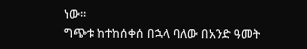ነው።
ግጭቱ ከተከሰቀሰ በኋላ ባለው በአንድ ዓመት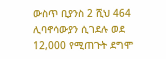ውስጥ ቢያንስ 2 ሺህ 464 ሊባኖሳውያን ሲገደሉ ወደ 12,000 የሚጠጉት ደግሞ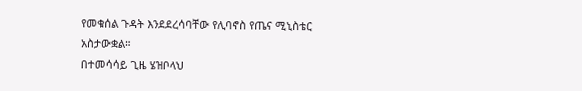የመቁሰል ጉዳት እንደደረሳባቸው የሊባኖስ የጤና ሚኒስቴር አስታውቋል።
በተመሳሳይ ጊዜ ሄዝቦላህ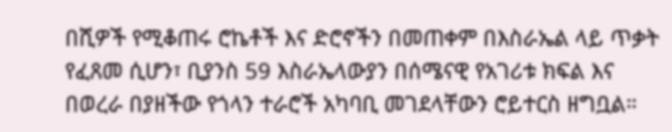በሺዎች የሚቆጠሩ ሮኬቶች እና ድሮኖችን በመጠቀም በእስራኤል ላይ ጥቃት የፈጸመ ሲሆን፣ ቢያንስ 59 እስራኤላውያን በሰሜናዊ የአገሪቱ ክፍል እና በወረራ በያዘችው የጎላን ተራሮች አካባቢ መገደላቸውን ሮይተርስ ዘግቧል።